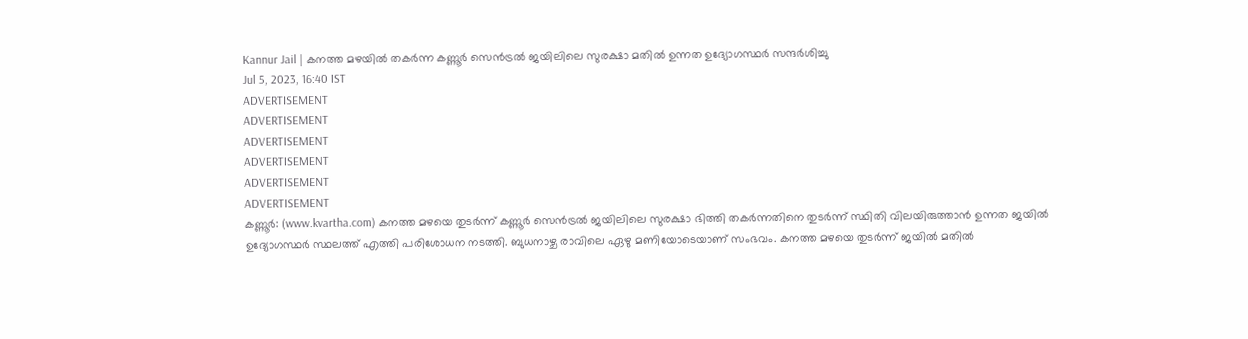Kannur Jail | കനത്ത മഴയിൽ തകർന്ന കണ്ണൂർ സെൻട്രൽ ജയിലിലെ സുരക്ഷാ മതിൽ ഉന്നത ഉദ്യോഗസ്ഥർ സന്ദർശിച്ചു
Jul 5, 2023, 16:40 IST
ADVERTISEMENT
ADVERTISEMENT
ADVERTISEMENT
ADVERTISEMENT
ADVERTISEMENT
ADVERTISEMENT
കണ്ണൂർ: (www.kvartha.com) കനത്ത മഴയെ തുടർന്ന് കണ്ണൂർ സെൻട്രൽ ജയിലിലെ സുരക്ഷാ ഭിത്തി തകർന്നതിനെ തുടർന്ന് സ്ഥിതി വിലയിരുത്താൻ ഉന്നത ജയിൽ ഉദ്യോഗസ്ഥർ സ്ഥലത്ത് എത്തി പരിശോധന നടത്തി. ബുധനാഴ്ച രാവിലെ ഏഴു മണിയോടെയാണ് സംഭവം. കനത്ത മഴയെ തുടർന്ന് ജയിൽ മതിൽ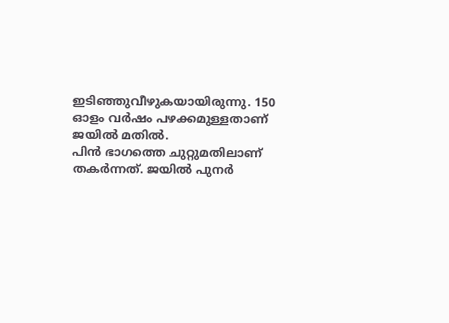ഇടിഞ്ഞുവീഴുകയായിരുന്നു. 150 ഓളം വർഷം പഴക്കമുള്ളതാണ് ജയിൽ മതിൽ.
പിൻ ഭാഗത്തെ ചുറ്റുമതിലാണ് തകർന്നത്. ജയിൽ പുനർ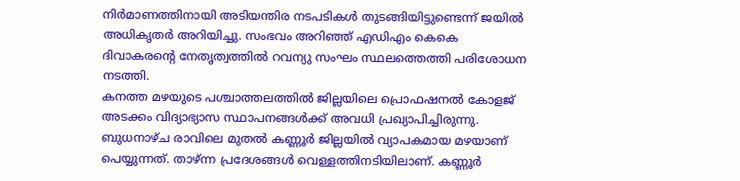നിർമാണത്തിനായി അടിയന്തിര നടപടികൾ തുടങ്ങിയിട്ടുണ്ടെന്ന് ജയിൽ അധികൃതർ അറിയിച്ചു. സംഭവം അറിഞ്ഞ് എഡിഎം കെകെ ദിവാകരന്റെ നേതൃത്വത്തിൽ റവന്യു സംഘം സ്ഥലത്തെത്തി പരിശോധന നടത്തി.
കനത്ത മഴയുടെ പശ്ചാത്തലത്തിൽ ജില്ലയിലെ പ്രൊഫഷനൽ കോളജ് അടക്കം വിദ്യാഭ്യാസ സ്ഥാപനങ്ങൾക്ക് അവധി പ്രഖ്യാപിച്ചിരുന്നു. ബുധനാഴ്ച രാവിലെ മുതൽ കണ്ണൂർ ജില്ലയിൽ വ്യാപകമായ മഴയാണ് പെയ്യുന്നത്. താഴ്ന്ന പ്രദേശങ്ങൾ വെള്ളത്തിനടിയിലാണ്. കണ്ണൂർ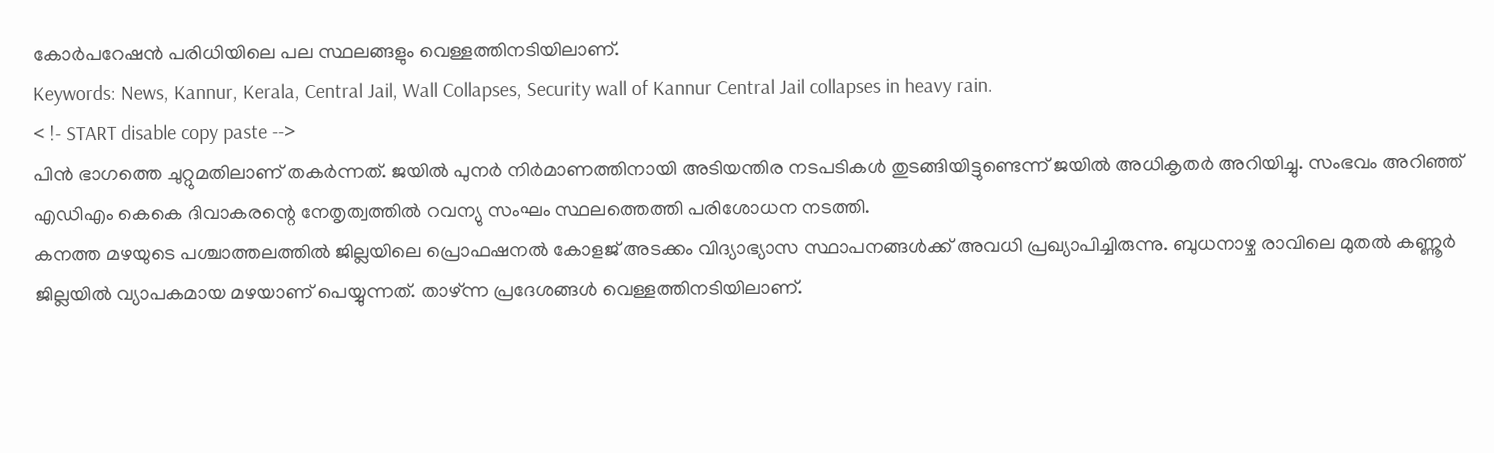കോർപറേഷൻ പരിധിയിലെ പല സ്ഥലങ്ങളും വെള്ളത്തിനടിയിലാണ്.
Keywords: News, Kannur, Kerala, Central Jail, Wall Collapses, Security wall of Kannur Central Jail collapses in heavy rain.
< !- START disable copy paste -->
പിൻ ഭാഗത്തെ ചുറ്റുമതിലാണ് തകർന്നത്. ജയിൽ പുനർ നിർമാണത്തിനായി അടിയന്തിര നടപടികൾ തുടങ്ങിയിട്ടുണ്ടെന്ന് ജയിൽ അധികൃതർ അറിയിച്ചു. സംഭവം അറിഞ്ഞ് എഡിഎം കെകെ ദിവാകരന്റെ നേതൃത്വത്തിൽ റവന്യു സംഘം സ്ഥലത്തെത്തി പരിശോധന നടത്തി.
കനത്ത മഴയുടെ പശ്ചാത്തലത്തിൽ ജില്ലയിലെ പ്രൊഫഷനൽ കോളജ് അടക്കം വിദ്യാഭ്യാസ സ്ഥാപനങ്ങൾക്ക് അവധി പ്രഖ്യാപിച്ചിരുന്നു. ബുധനാഴ്ച രാവിലെ മുതൽ കണ്ണൂർ ജില്ലയിൽ വ്യാപകമായ മഴയാണ് പെയ്യുന്നത്. താഴ്ന്ന പ്രദേശങ്ങൾ വെള്ളത്തിനടിയിലാണ്.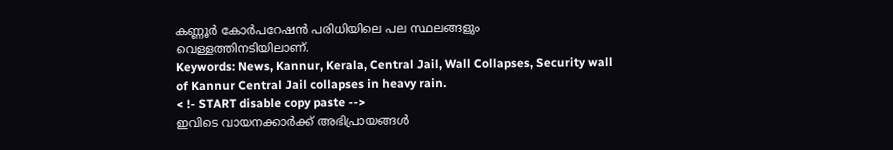കണ്ണൂർ കോർപറേഷൻ പരിധിയിലെ പല സ്ഥലങ്ങളും വെള്ളത്തിനടിയിലാണ്.
Keywords: News, Kannur, Kerala, Central Jail, Wall Collapses, Security wall of Kannur Central Jail collapses in heavy rain.
< !- START disable copy paste -->
ഇവിടെ വായനക്കാർക്ക് അഭിപ്രായങ്ങൾ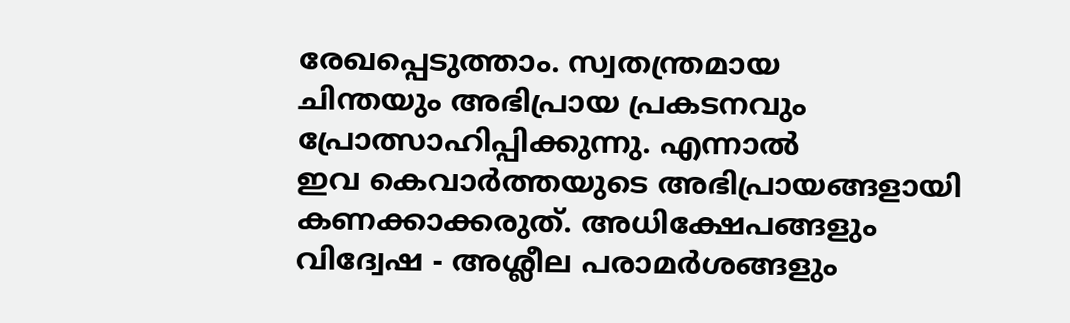രേഖപ്പെടുത്താം. സ്വതന്ത്രമായ
ചിന്തയും അഭിപ്രായ പ്രകടനവും
പ്രോത്സാഹിപ്പിക്കുന്നു. എന്നാൽ
ഇവ കെവാർത്തയുടെ അഭിപ്രായങ്ങളായി
കണക്കാക്കരുത്. അധിക്ഷേപങ്ങളും
വിദ്വേഷ - അശ്ലീല പരാമർശങ്ങളും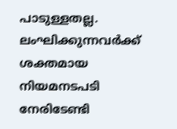പാടുള്ളതല്ല. ലംഘിക്കുന്നവർക്ക്
ശക്തമായ നിയമനടപടി നേരിടേണ്ടി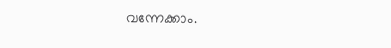വന്നേക്കാം.